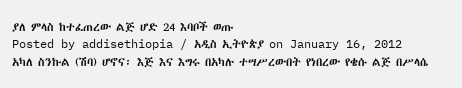ያለ ምላስ ከተፈጠረው ልጅ ሆድ 24 እባቦች ወጡ
Posted by addisethiopia / አዲስ ኢትዮጵያ on January 16, 2012
አካለ ስንኩል (ሽባ) ሆኖና፡ እጅ እና እግሩ በአካሉ ተሣሥረውበት የነበረው የቄሱ ልጅ በሥላሴ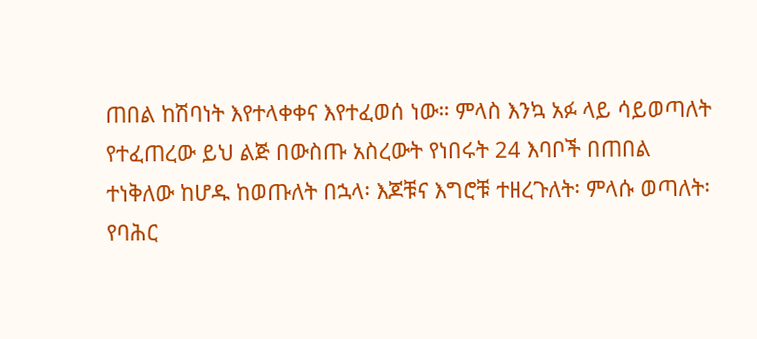ጠበል ከሽባነት እየተላቀቀና እየተፈወሰ ነው። ምላስ እንኳ አፉ ላይ ሳይወጣለት የተፈጠረው ይህ ልጅ በውስጡ አስረውት የነበሩት 24 እባቦች በጠበል ተነቅለው ከሆዱ ከወጡለት በኋላ፡ እጆቹና እግሮቹ ተዘረጉለት፡ ምላሱ ወጣለት፡ የባሕር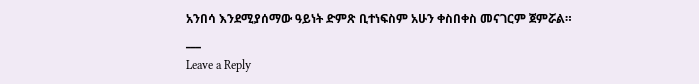አንበሳ እንደሚያሰማው ዓይነት ድምጽ ቢተነፍስም አሁን ቀስበቀስ መናገርም ጀምሯል።
___
Leave a Reply